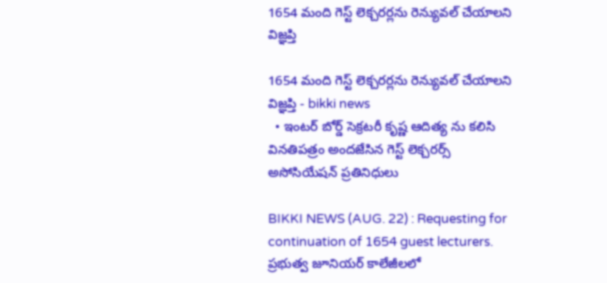1654 మంది గెస్ట్ లెక్చరర్లను రెన్యువల్ చేయాలని విజ్ఞప్తి

1654 మంది గెస్ట్ లెక్చరర్లను రెన్యువల్ చేయాలని విజ్ఞప్తి - bikki news
  • ఇంటర్ బోర్డ్ సెక్రటరీ కృష్ణ ఆదిత్య ను కలిసి వినతిపత్రం అందజేసిన గెస్ట్ లెక్చరర్స్ అసోసియేషన్ ప్రతినిధులు

BIKKI NEWS (AUG. 22) : Requesting for continuation of 1654 guest lecturers. ప్రభుత్వ జూనియర్ కాలేజీలలో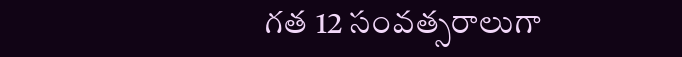గత 12 సంవత్సరాలుగా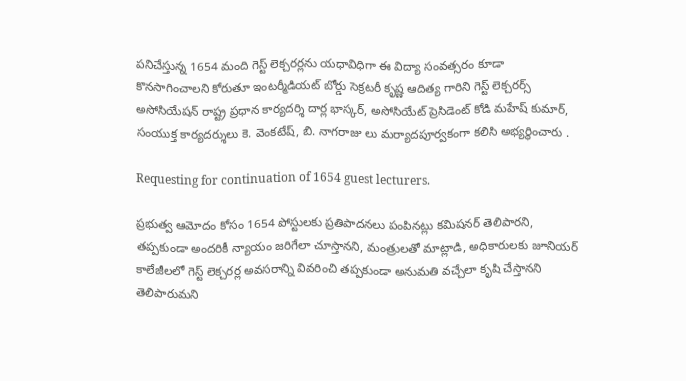పనిచేస్తున్న 1654 మంది గెస్ట్ లెక్చరర్లను యధావిధిగా ఈ విద్యా సంవత్సరం కూడా కొనసాగించాలని కోరుతూ ఇంటర్మీడియట్ బోర్డు సెక్రటరీ కృష్ణ ఆదిత్య గారిని గెస్ట్ లెక్చరర్స్ అసోసియేషన్ రాష్ట్ర ప్రధాన కార్యదర్శి దార్ల భాస్కర్, అసోసియేట్ ప్రెసిడెంట్ కోడి మహేష్ కుమార్, సంయుక్త కార్యదర్శులు కె. వెంకటేష్, బి. నాగరాజు లు మర్యాదపూర్వకంగా కలిసి అభ్యర్థించారు .

Requesting for continuation of 1654 guest lecturers.

ప్రభుత్వ ఆమోదం కోసం 1654 పోస్టులకు ప్రతిపాదనలు పంపినట్లు కమిషనర్ తెలిపారని, తప్పకుండా అందరికీ న్యాయం జరిగేలా చూస్తానని, మంత్రులతో మాట్లాడి, అధికారులకు జూనియర్ కాలేజీలలో గెస్ట్ లెక్చరర్ల అవసరాన్ని వివరించి తప్పకుండా అనుమతి వచ్చేలా కృషి చేస్తానని తెలిపారుమని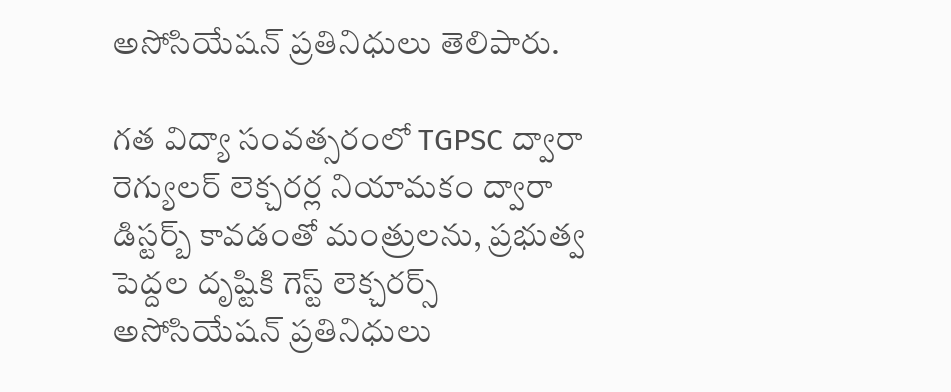అసోసియేషన్ ప్రతినిధులు తెలిపారు.

గత విద్యా సంవత్సరంలో TGPSC ద్వారా రెగ్యులర్ లెక్చరర్ల నియామకం ద్వారా డిస్టర్బ్ కావడంతో మంత్రులను, ప్రభుత్వ పెద్దల దృష్టికి గెస్ట్ లెక్చరర్స్ అసోసియేషన్ ప్రతినిధులు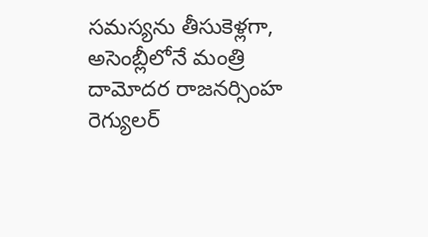సమస్యను తీసుకెళ్లగా, అసెంబ్లీలోనే మంత్రి దామోదర రాజనర్సింహ రెగ్యులర్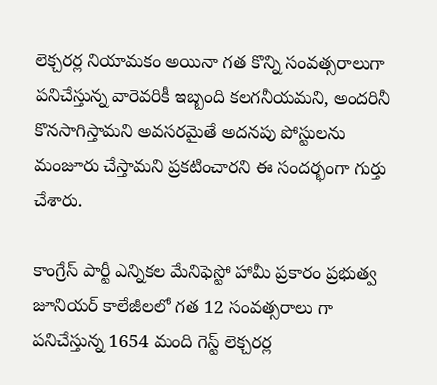లెక్చరర్ల నియామకం అయినా గత కొన్ని సంవత్సరాలుగా పనిచేస్తున్న వారెవరికీ ఇబ్బంది కలగనీయమని, అందరినీ కొనసాగిస్తామని అవసరమైతే అదనపు పోస్టులను మంజూరు చేస్తామని ప్రకటించారని ఈ సందర్భంగా గుర్తు చేశారు.

కాంగ్రేస్ పార్టీ ఎన్నికల మేనిఫెస్టో హామీ ప్రకారం ప్రభుత్వ జూనియర్ కాలేజీలలో గత 12 సంవత్సరాలు గా పనిచేస్తున్న 1654 మంది గెస్ట్ లెక్చరర్ల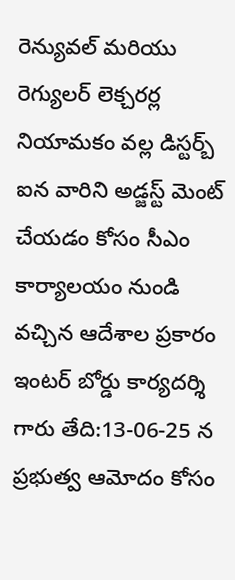రెన్యువల్ మరియు రెగ్యులర్ లెక్చరర్ల నియామకం వల్ల డిస్టర్బ్ ఐన వారిని అడ్జస్ట్ మెంట్ చేయడం కోసం సీఎం కార్యాలయం నుండి వచ్చిన ఆదేశాల ప్రకారం ఇంటర్ బోర్డు కార్యదర్శి గారు తేది:13-06-25 న ప్రభుత్వ ఆమోదం కోసం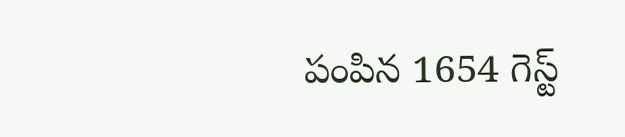పంపిన 1654 గెస్ట్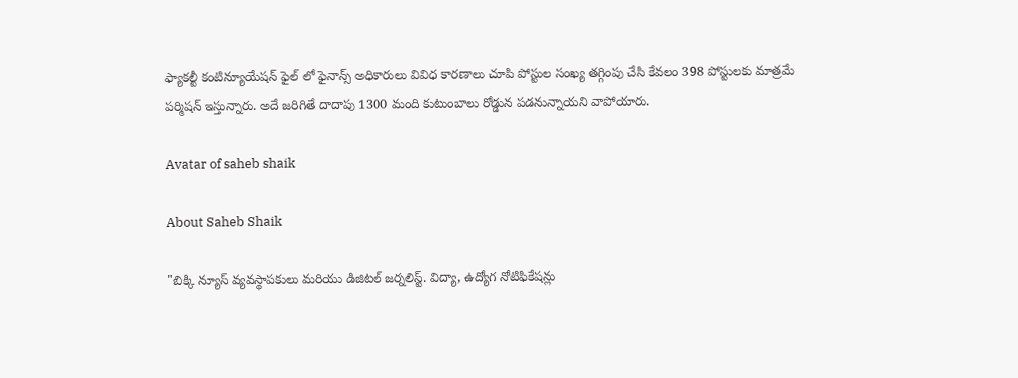ఫ్యాకల్టీ కంటిన్యూయేషన్ ఫైల్ లో ఫైనాన్స్ అధికారులు వివిధ కారణాలు చూపి పోస్టుల సంఖ్య తగ్గింపు చేసి కేవలం 398 పోస్టులకు మాత్రమే పర్మిషన్ ఇస్తున్నారు. అదే జరిగితే దాదాపు 1300 మంది కుటుంబాలు రోడ్డున పడనున్నాయని వాపోయారు.

Avatar of saheb shaik

About Saheb Shaik

"బిక్కి న్యూస్ వ్యవస్థాపకులు మరియు డిజిటల్ జర్నలిస్ట్. విద్యా, ఉద్యోగ నోటిఫికేషన్లు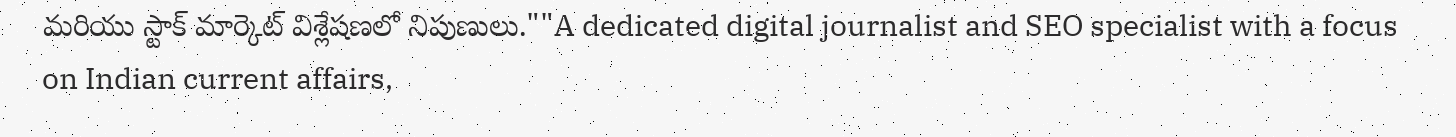మరియు స్టాక్ మార్కెట్ విశ్లేషణలో నిపుణులు.""A dedicated digital journalist and SEO specialist with a focus on Indian current affairs,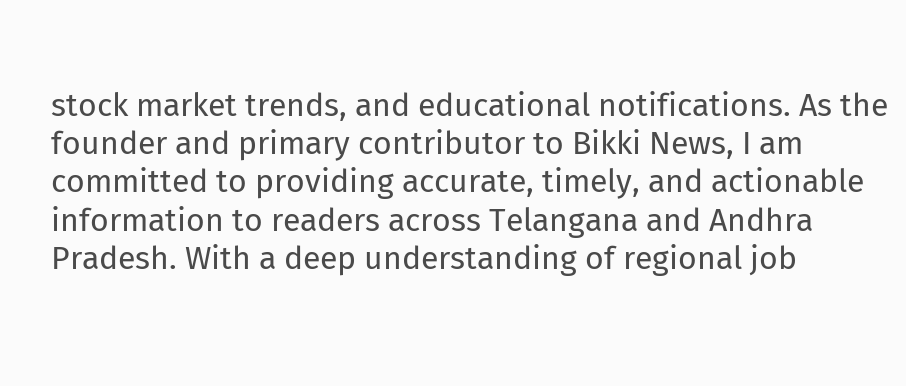stock market trends, and educational notifications. As the founder and primary contributor to Bikki News, I am committed to providing accurate, timely, and actionable information to readers across Telangana and Andhra Pradesh. With a deep understanding of regional job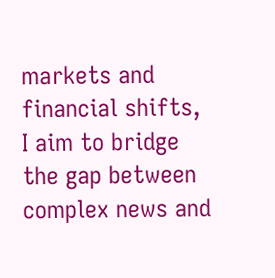markets and financial shifts, I aim to bridge the gap between complex news and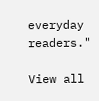everyday readers."

View all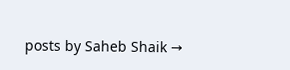posts by Saheb Shaik →